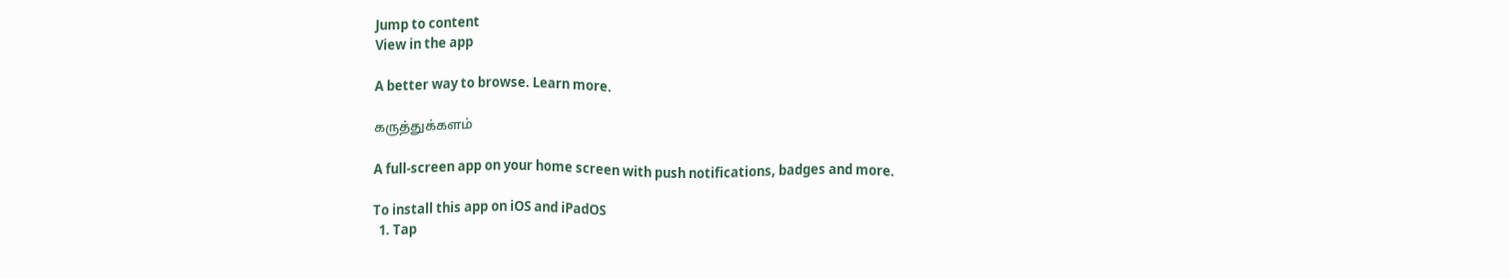Jump to content
View in the app

A better way to browse. Learn more.

கருத்துக்களம்

A full-screen app on your home screen with push notifications, badges and more.

To install this app on iOS and iPadOS
  1. Tap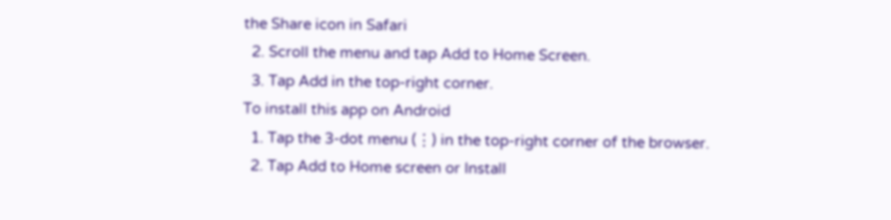the Share icon in Safari
  2. Scroll the menu and tap Add to Home Screen.
  3. Tap Add in the top-right corner.
To install this app on Android
  1. Tap the 3-dot menu (⋮) in the top-right corner of the browser.
  2. Tap Add to Home screen or Install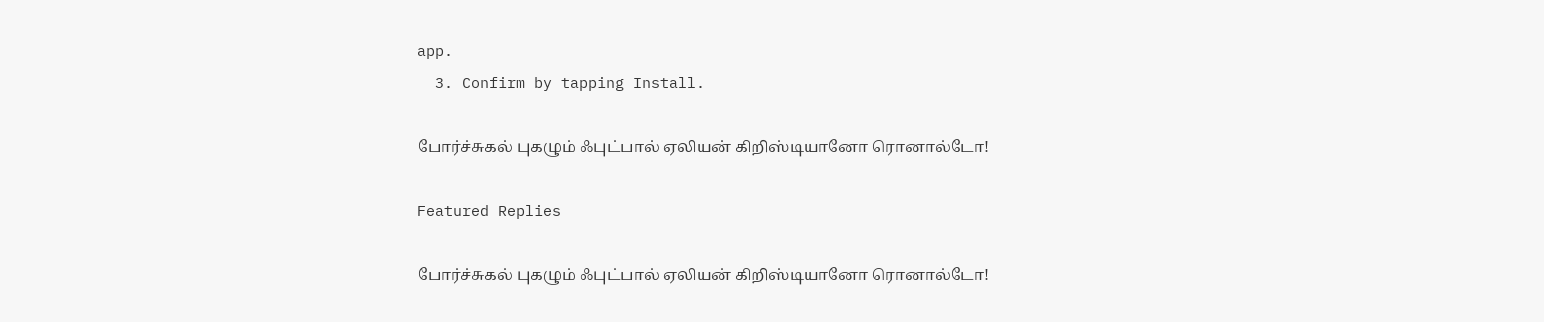app.
  3. Confirm by tapping Install.

போர்ச்சுகல் புகழும் ஃபுட்பால் ஏலியன் கிறிஸ்டியானோ ரொனால்டோ!

Featured Replies

போர்ச்சுகல் புகழும் ஃபுட்பால் ஏலியன் கிறிஸ்டியானோ ரொனால்டோ!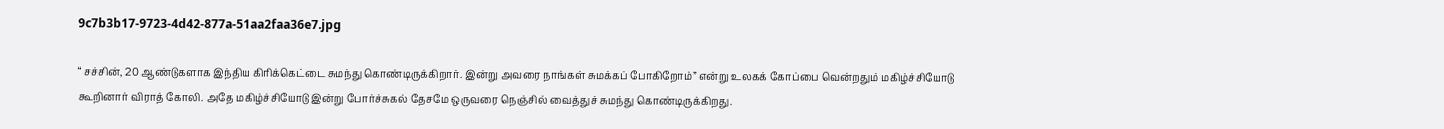9c7b3b17-9723-4d42-877a-51aa2faa36e7.jpg

“ சச்சின், 20 ஆண்டுகளாக இந்திய கிரிக்கெட்டை சுமந்து கொண்டிருக்கிறார். இன்று அவரை நாங்கள் சுமக்கப் போகிறோம்” என்று உலகக் கோப்பை வென்றதும் மகிழ்ச்சியோடு கூறினார் விராத் கோலி. அதே மகிழ்ச்சியோடு இன்று போர்ச்சுகல் தேசமே ஒருவரை நெஞ்சில் வைத்துச் சுமந்து கொண்டிருக்கிறது.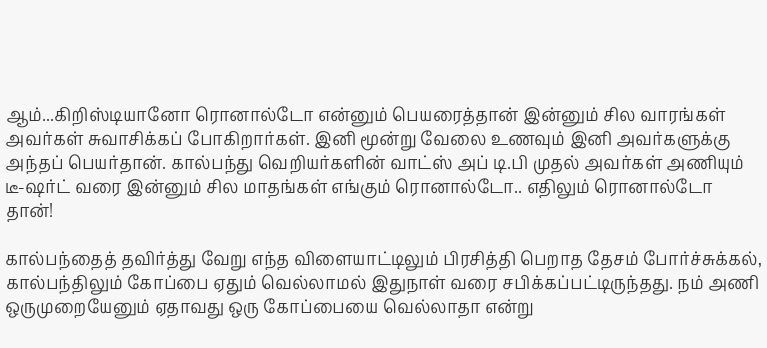ஆம்...கிறிஸ்டியானோ ரொனால்டோ என்னும் பெயரைத்தான் இன்னும் சில வாரங்கள் அவர்கள் சுவாசிக்கப் போகிறார்கள். இனி மூன்று வேலை உணவும் இனி அவர்களுக்கு அந்தப் பெயர்தான். கால்பந்து வெறியர்களின் வாட்ஸ் அப் டி.பி முதல் அவர்கள் அணியும் டீ-ஷர்ட் வரை இன்னும் சில மாதங்கள் எங்கும் ரொனால்டோ.. எதிலும் ரொனால்டோ தான்!

கால்பந்தைத் தவிர்த்து வேறு எந்த விளையாட்டிலும் பிரசித்தி பெறாத தேசம் போர்ச்சுக்கல், கால்பந்திலும் கோப்பை ஏதும் வெல்லாமல் இதுநாள் வரை சபிக்கப்பட்டிருந்தது. நம் அணி ஒருமுறையேனும் ஏதாவது ஒரு கோப்பையை வெல்லாதா என்று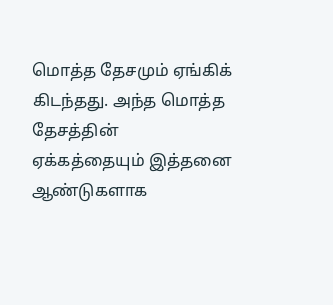மொத்த தேசமும் ஏங்கிக் கிடந்தது. அந்த மொத்த தேசத்தின் ஏக்கத்தையும் இத்தனை ஆண்டுகளாக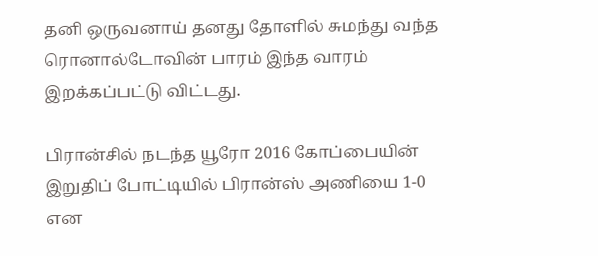தனி ஒருவனாய் தனது தோளில் சுமந்து வந்த ரொனால்டோவின் பாரம் இந்த வாரம் இறக்கப்பட்டு விட்டது.

பிரான்சில் நடந்த யூரோ 2016 கோப்பையின் இறுதிப் போட்டியில் பிரான்ஸ் அணியை 1-0 என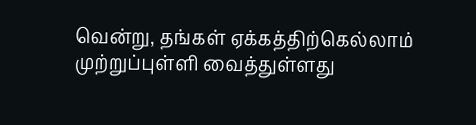வென்று, தங்கள் ஏக்கத்திற்கெல்லாம் முற்றுப்புள்ளி வைத்துள்ளது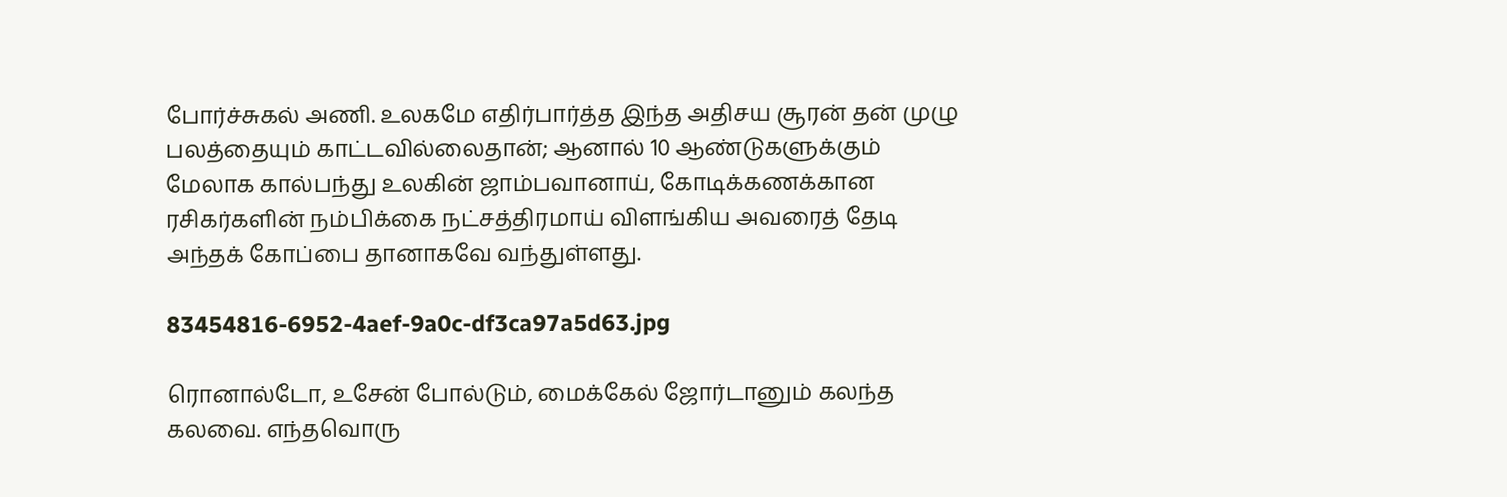போர்ச்சுகல் அணி. உலகமே எதிர்பார்த்த இந்த அதிசய சூரன் தன் முழு பலத்தையும் காட்டவில்லைதான்; ஆனால் 10 ஆண்டுகளுக்கும் மேலாக கால்பந்து உலகின் ஜாம்பவானாய், கோடிக்கணக்கான ரசிகர்களின் நம்பிக்கை நட்சத்திரமாய் விளங்கிய அவரைத் தேடி அந்தக் கோப்பை தானாகவே வந்துள்ளது.

83454816-6952-4aef-9a0c-df3ca97a5d63.jpg

ரொனால்டோ, உசேன் போல்டும், மைக்கேல் ஜோர்டானும் கலந்த கலவை. எந்தவொரு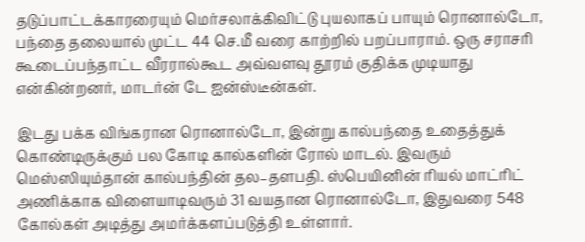தடுப்பாட்டக்காரரையும் மெர்சலாக்கிவிட்டு புயலாகப் பாயும் ரொனால்டோ, பந்தை தலையால் முட்ட 44 செ.மீ வரை காற்றில் பறப்பாராம். ஒரு சராசரி கூடைப்பந்தாட்ட வீரரால்கூட அவ்வளவு தூரம் குதிக்க முடியாது என்கின்றனர், மாடர்ன் டே ஐன்ஸ்டீன்கள்.

இடது பக்க விங்கரான ரொனால்டோ, இன்று கால்பந்தை உதைத்துக் கொண்டிருக்கும் பல கோடி கால்களின் ரோல் மாடல். இவரும் மெஸ்ஸியும்தான் கால்பந்தின் தல–தளபதி. ஸ்பெயினின் ரியல் மாட்ரிட் அணிக்காக விளையாடிவரும் 31 வயதான ரொனால்டோ, இதுவரை 548 கோல்கள் அடித்து அமர்க்களப்படுத்தி உள்ளார்.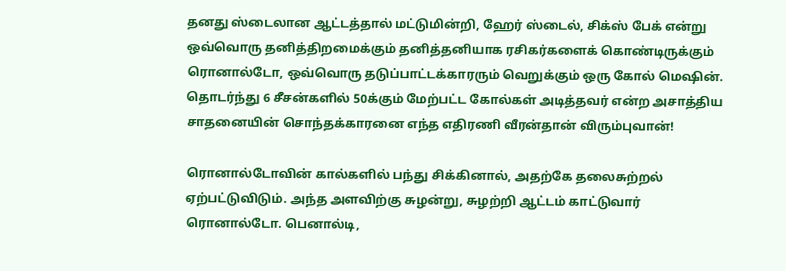தனது ஸ்டைலான ஆட்டத்தால் மட்டுமின்றி, ஹேர் ஸ்டைல், சிக்ஸ் பேக் என்று ஒவ்வொரு தனித்திறமைக்கும் தனித்தனியாக ரசிகர்களைக் கொண்டிருக்கும் ரொனால்டோ, ஒவ்வொரு தடுப்பாட்டக்காரரும் வெறுக்கும் ஒரு கோல் மெஷின். தொடர்ந்து 6 சீசன்களில் 50க்கும் மேற்பட்ட கோல்கள் அடித்தவர் என்ற அசாத்திய சாதனையின் சொந்தக்காரனை எந்த எதிரணி வீரன்தான் விரும்புவான்!

ரொனால்டோவின் கால்களில் பந்து சிக்கினால், அதற்கே தலைசுற்றல் ஏற்பட்டுவிடும். அந்த அளவிற்கு சுழன்று, சுழற்றி ஆட்டம் காட்டுவார் ரொனால்டோ. பெனால்டி,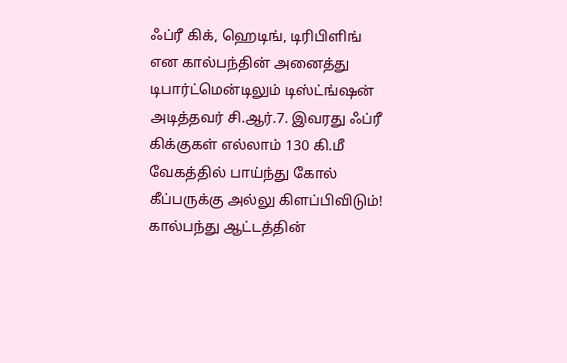ஃப்ரீ கிக், ஹெடிங், டிரிபிளிங் என கால்பந்தின் அனைத்து டிபார்ட்மென்டிலும் டிஸ்ட்ங்ஷன் அடித்தவர் சி.ஆர்.7. இவரது ஃப்ரீ கிக்குகள் எல்லாம் 130 கி.மீ வேகத்தில் பாய்ந்து கோல் கீப்பருக்கு அல்லு கிளப்பிவிடும்! கால்பந்து ஆட்டத்தின்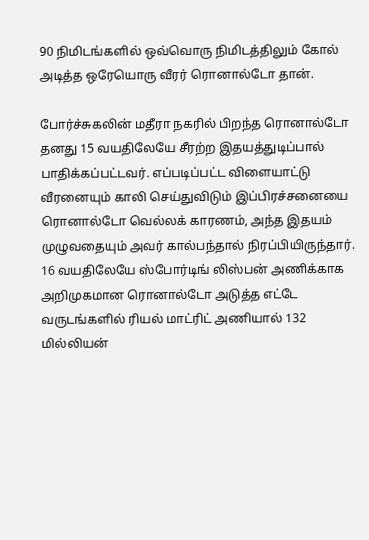90 நிமிடங்களில் ஒவ்வொரு நிமிடத்திலும் கோல் அடித்த ஒரேயொரு வீரர் ரொனால்டோ தான்.

போர்ச்சுகலின் மதீரா நகரில் பிறந்த ரொனால்டோ தனது 15 வயதிலேயே சீரற்ற இதயத்துடிப்பால் பாதிக்கப்பட்டவர். எப்படிப்பட்ட விளையாட்டு வீரனையும் காலி செய்துவிடும் இப்பிரச்சனையை ரொனால்டோ வெல்லக் காரணம், அந்த இதயம் முழுவதையும் அவர் கால்பந்தால் நிரப்பியிருந்தார். 16 வயதிலேயே ஸ்போர்டிங் லிஸ்பன் அணிக்காக அறிமுகமான ரொனால்டோ அடுத்த எட்டே வருடங்களில் ரியல் மாட்ரிட் அணியால் 132 மில்லியன்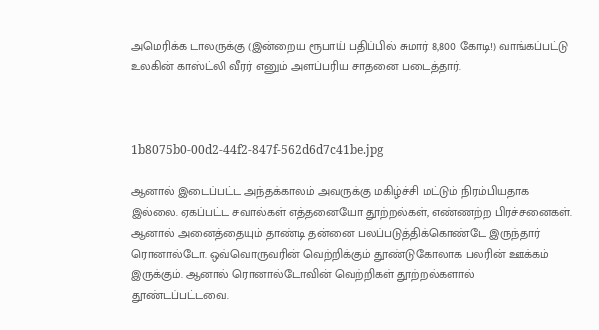அமெரிக்க டாலருக்கு (இன்றைய ரூபாய் பதிப்பில் சுமார் 8,800 கோடி!) வாங்கப்பட்டு உலகின் காஸ்ட்லி வீரர் எனும் அளப்பரிய சாதனை படைத்தார்.



1b8075b0-00d2-44f2-847f-562d6d7c41be.jpg

ஆனால் இடைப்பட்ட அந்தக்காலம் அவருக்கு மகிழ்ச்சி மட்டும் நிரம்பியதாக இல்லை. ஏகப்பட்ட சவால்கள் எத்தனையோ தூற்றல்கள், எண்ணற்ற பிரச்சனைகள். ஆனால் அனைத்தையும் தாண்டி தன்னை பலப்படுத்திக்கொண்டே இருந்தார் ரொனால்டோ. ஒவ்வொருவரின் வெற்றிக்கும் தூண்டுகோலாக பலரின் ஊக்கம் இருக்கும். ஆனால் ரொனால்டோவின் வெற்றிகள் தூற்றல்களால் தூண்டப்பட்டவை.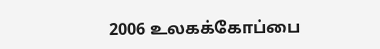2006 உலகக்கோப்பை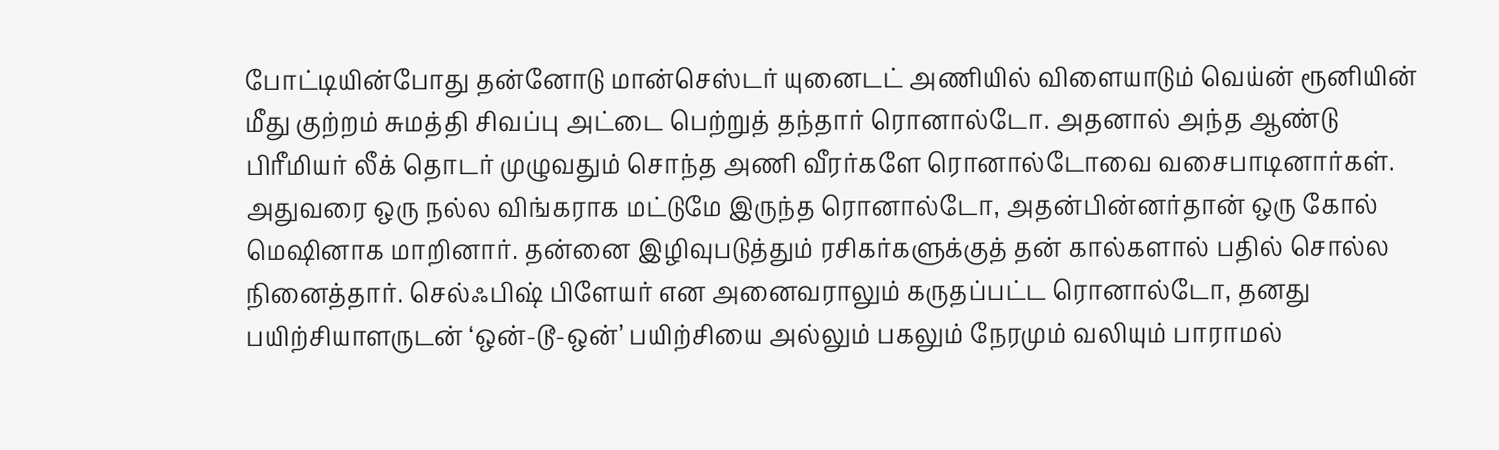போட்டியின்போது தன்னோடு மான்செஸ்டர் யுனைடட் அணியில் விளையாடும் வெய்ன் ரூனியின் மீது குற்றம் சுமத்தி சிவப்பு அட்டை பெற்றுத் தந்தார் ரொனால்டோ. அதனால் அந்த ஆண்டு பிரீமியர் லீக் தொடர் முழுவதும் சொந்த அணி வீரர்களே ரொனால்டோவை வசைபாடினார்கள். அதுவரை ஒரு நல்ல விங்கராக மட்டுமே இருந்த ரொனால்டோ, அதன்பின்னர்தான் ஒரு கோல் மெஷினாக மாறினார். தன்னை இழிவுபடுத்தும் ரசிகர்களுக்குத் தன் கால்களால் பதில் சொல்ல நினைத்தார். செல்ஃபிஷ் பிளேயர் என அனைவராலும் கருதப்பட்ட ரொனால்டோ, தனது பயிற்சியாளருடன் ‘ஒன்-டூ-ஒன்’ பயிற்சியை அல்லும் பகலும் நேரமும் வலியும் பாராமல்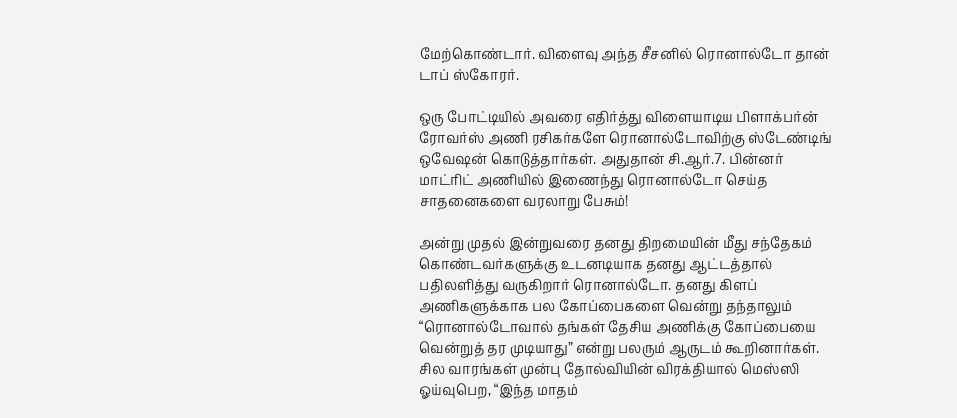மேற்கொண்டார். விளைவு அந்த சீசனில் ரொனால்டோ தான் டாப் ஸ்கோரர்.

ஒரு போட்டியில் அவரை எதிர்த்து விளையாடிய பிளாக்பர்ன் ரோவர்ஸ் அணி ரசிகர்களே ரொனால்டோவிற்கு ஸ்டேண்டிங் ஒவேஷன் கொடுத்தார்கள். அதுதான் சி.ஆர்.7. பின்னர் மாட்ரிட் அணியில் இணைந்து ரொனால்டோ செய்த சாதனைகளை வரலாறு பேசும்!

அன்று முதல் இன்றுவரை தனது திறமையின் மீது சந்தேகம் கொண்டவர்களுக்கு உடனடியாக தனது ஆட்டத்தால் பதிலளித்து வருகிறார் ரொனால்டோ. தனது கிளப் அணிகளுக்காக பல கோப்பைகளை வென்று தந்தாலும் “ரொனால்டோவால் தங்கள் தேசிய அணிக்கு கோப்பையை வென்றுத் தர முடியாது” என்று பலரும் ஆருடம் கூறினார்கள். சில வாரங்கள் முன்பு தோல்வியின் விரக்தியால் மெஸ்ஸி ஓய்வுபெற, “இந்த மாதம்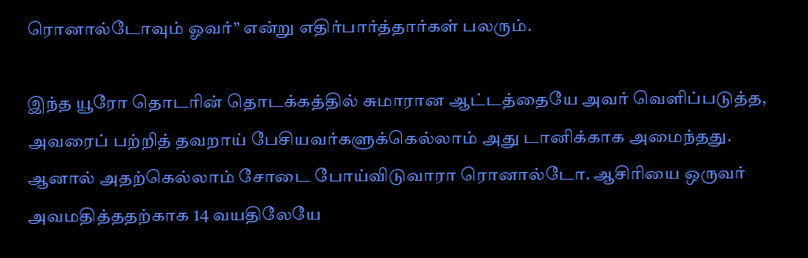ரொனால்டோவும் ஓவர்” என்று எதிர்பார்த்தார்கள் பலரும்.

இந்த யூரோ தொடரின் தொடக்கத்தில் சுமாரான ஆட்டத்தையே அவர் வெளிப்படுத்த, அவரைப் பற்றித் தவறாய் பேசியவர்களுக்கெல்லாம் அது டானிக்காக அமைந்தது. ஆனால் அதற்கெல்லாம் சோடை போய்விடுவாரா ரொனால்டோ. ஆசிரியை ஒருவர் அவமதித்ததற்காக 14 வயதிலேயே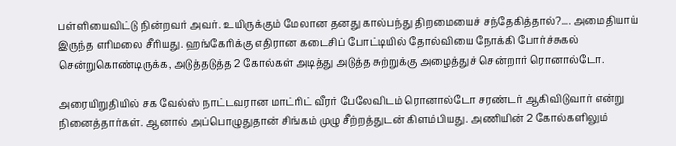பள்ளியைவிட்டு நின்றவர் அவர். உயிருக்கும் மேலான தனது கால்பந்து திறமையைச் சந்தேகித்தால்?.... அமைதியாய் இருந்த எரிமலை சீரியது. ஹங்கேரிக்கு எதிரான கடைசிப் போட்டியில் தோல்வியை நோக்கி போர்ச்சுகல் சென்றுகொண்டிருக்க, அடுத்தடுத்த 2 கோல்கள் அடித்து அடுத்த சுற்றுக்கு அழைத்துச் சென்றார் ரொனால்டோ.

அரையிறுதியில் சக வேல்ஸ் நாட்டவரான மாட்ரிட் வீரர் பேலேவிடம் ரொனால்டோ சரண்டர் ஆகிவிடுவார் என்று நினைத்தார்கள். ஆனால் அப்பொழுதுதான் சிங்கம் முழு சீற்றத்துடன் கிளம்பியது. அணியின் 2 கோல்களிலும்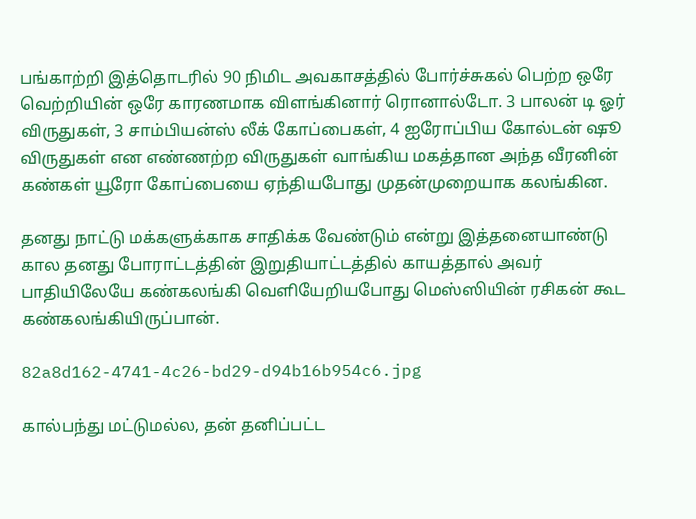பங்காற்றி இத்தொடரில் 90 நிமிட அவகாசத்தில் போர்ச்சுகல் பெற்ற ஒரே வெற்றியின் ஒரே காரணமாக விளங்கினார் ரொனால்டோ. 3 பாலன் டி ஓர் விருதுகள், 3 சாம்பியன்ஸ் லீக் கோப்பைகள், 4 ஐரோப்பிய கோல்டன் ஷூ விருதுகள் என எண்ணற்ற விருதுகள் வாங்கிய மகத்தான அந்த வீரனின் கண்கள் யூரோ கோப்பையை ஏந்தியபோது முதன்முறையாக கலங்கின.

தனது நாட்டு மக்களுக்காக சாதிக்க வேண்டும் என்று இத்தனையாண்டு கால தனது போராட்டத்தின் இறுதியாட்டத்தில் காயத்தால் அவர் பாதியிலேயே கண்கலங்கி வெளியேறியபோது மெஸ்ஸியின் ரசிகன் கூட கண்கலங்கியிருப்பான்.

82a8d162-4741-4c26-bd29-d94b16b954c6.jpg

கால்பந்து மட்டுமல்ல, தன் தனிப்பட்ட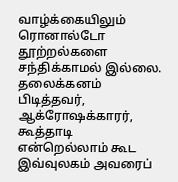வாழ்க்கையிலும் ரொனால்டோ தூற்றல்களை சந்திக்காமல் இல்லை. தலைக்கனம் பிடித்தவர், ஆக்ரோஷக்காரர், கூத்தாடி என்றெல்லாம் கூட இவ்வுலகம் அவரைப்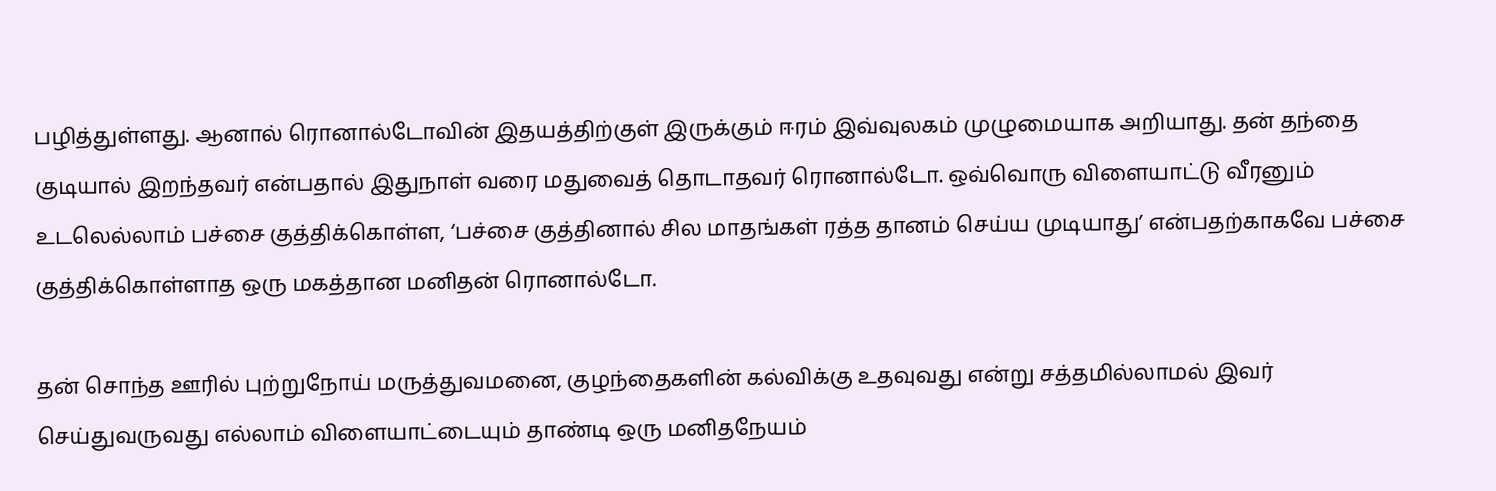பழித்துள்ளது. ஆனால் ரொனால்டோவின் இதயத்திற்குள் இருக்கும் ஈரம் இவ்வுலகம் முழுமையாக அறியாது. தன் தந்தை குடியால் இறந்தவர் என்பதால் இதுநாள் வரை மதுவைத் தொடாதவர் ரொனால்டோ. ஒவ்வொரு விளையாட்டு வீரனும் உடலெல்லாம் பச்சை குத்திக்கொள்ள, ‘பச்சை குத்தினால் சில மாதங்கள் ரத்த தானம் செய்ய முடியாது’ என்பதற்காகவே பச்சை குத்திக்கொள்ளாத ஒரு மகத்தான மனிதன் ரொனால்டோ.

தன் சொந்த ஊரில் புற்றுநோய் மருத்துவமனை, குழந்தைகளின் கல்விக்கு உதவுவது என்று சத்தமில்லாமல் இவர் செய்துவருவது எல்லாம் விளையாட்டையும் தாண்டி ஒரு மனிதநேயம்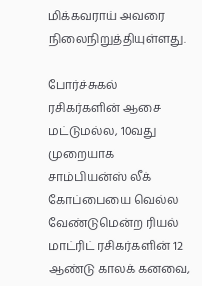மிக்கவராய் அவரை நிலைநிறுத்தியுள்ளது.

போர்ச்சுகல் ரசிகர்களின் ஆசை மட்டுமல்ல, 10வது முறையாக சாம்பியன்ஸ் லீக் கோப்பையை வெல்ல வேண்டுமென்ற ரியல் மாட்ரிட் ரசிகர்களின் 12 ஆண்டு காலக் கனவை,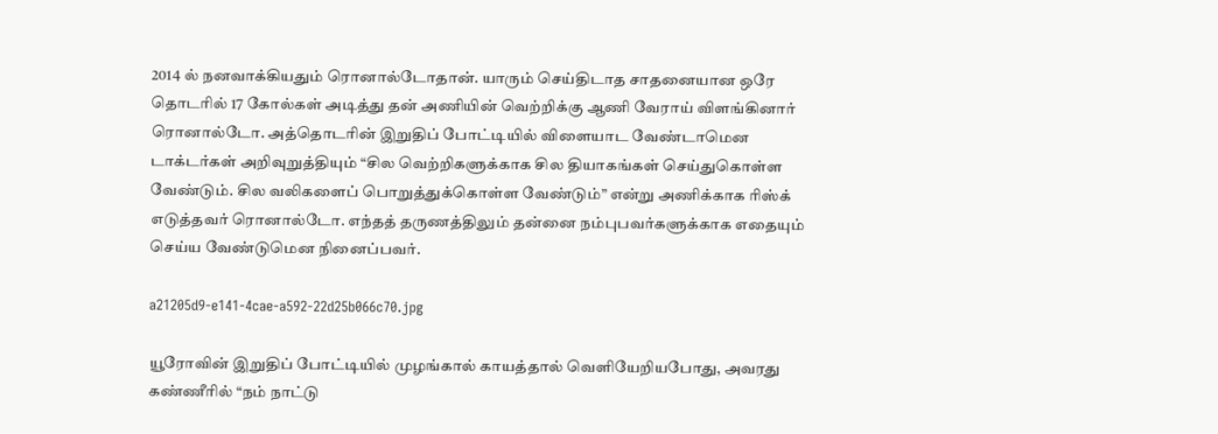2014 ல் நனவாக்கியதும் ரொனால்டோதான். யாரும் செய்திடாத சாதனையான ஒரே தொடரில் 17 கோல்கள் அடித்து தன் அணியின் வெற்றிக்கு ஆணி வேராய் விளங்கினார் ரொனால்டோ. அத்தொடரின் இறுதிப் போட்டியில் விளையாட வேண்டாமென டாக்டர்கள் அறிவுறுத்தியும் “சில வெற்றிகளுக்காக சில தியாகங்கள் செய்துகொள்ள வேண்டும். சில வலிகளைப் பொறுத்துக்கொள்ள வேண்டும்” என்று அணிக்காக ரிஸ்க் எடுத்தவர் ரொனால்டோ. எந்தத் தருணத்திலும் தன்னை நம்புபவர்களுக்காக எதையும் செய்ய வேண்டுமென நினைப்பவர்.

a21205d9-e141-4cae-a592-22d25b066c70.jpg

யூரோவின் இறுதிப் போட்டியில் முழங்கால் காயத்தால் வெளியேறியபோது, அவரது கண்ணீரில் “நம் நாட்டு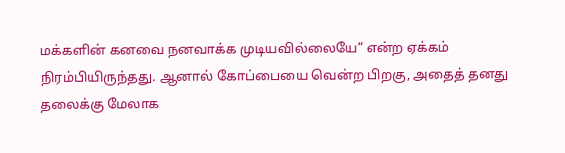மக்களின் கனவை நனவாக்க முடியவில்லையே” என்ற ஏக்கம் நிரம்பியிருந்தது. ஆனால் கோப்பையை வென்ற பிறகு, அதைத் தனது தலைக்கு மேலாக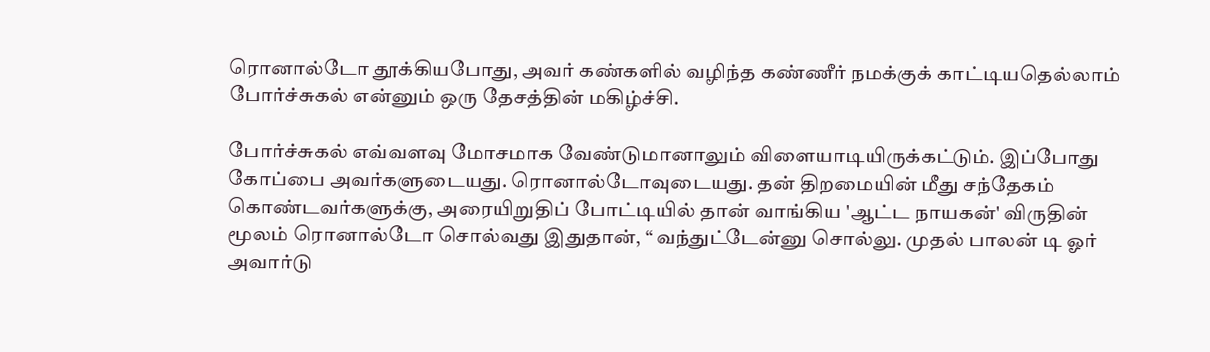ரொனால்டோ தூக்கியபோது, அவர் கண்களில் வழிந்த கண்ணீர் நமக்குக் காட்டியதெல்லாம் போர்ச்சுகல் என்னும் ஒரு தேசத்தின் மகிழ்ச்சி.

போர்ச்சுகல் எவ்வளவு மோசமாக வேண்டுமானாலும் விளையாடியிருக்கட்டும். இப்போது கோப்பை அவர்களுடையது. ரொனால்டோவுடையது. தன் திறமையின் மீது சந்தேகம் கொண்டவர்களுக்கு, அரையிறுதிப் போட்டியில் தான் வாங்கிய 'ஆட்ட நாயகன்' விருதின் மூலம் ரொனால்டோ சொல்வது இதுதான், “ வந்துட்டேன்னு சொல்லு. முதல் பாலன் டி ஓர் அவார்டு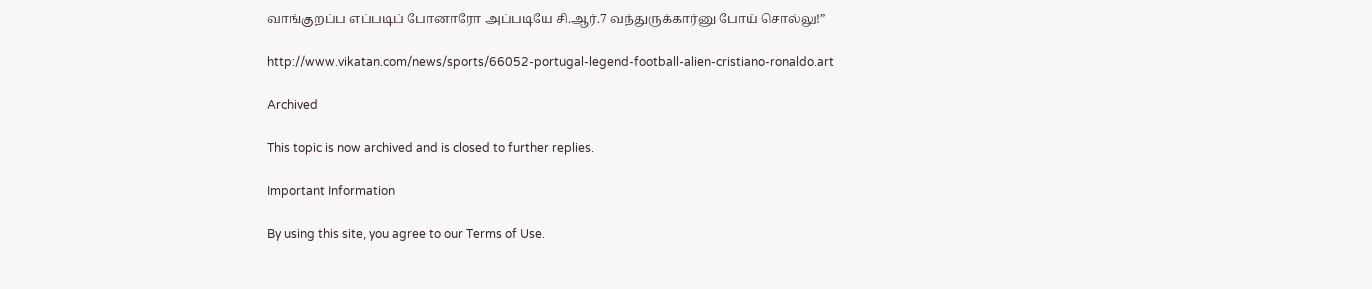வாங்குறப்ப எப்படிப் போனாரோ அப்படியே சி.ஆர்.7 வந்துருக்கார்னு போய் சொல்லு!”

http://www.vikatan.com/news/sports/66052-portugal-legend-football-alien-cristiano-ronaldo.art

Archived

This topic is now archived and is closed to further replies.

Important Information

By using this site, you agree to our Terms of Use.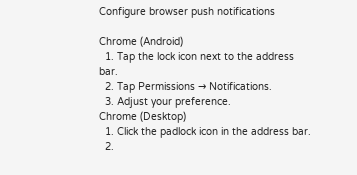Configure browser push notifications

Chrome (Android)
  1. Tap the lock icon next to the address bar.
  2. Tap Permissions → Notifications.
  3. Adjust your preference.
Chrome (Desktop)
  1. Click the padlock icon in the address bar.
  2.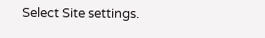Select Site settings.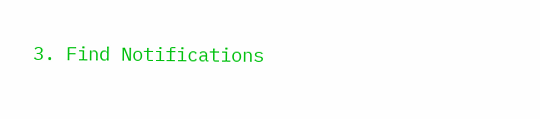3. Find Notifications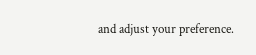and adjust your preference.